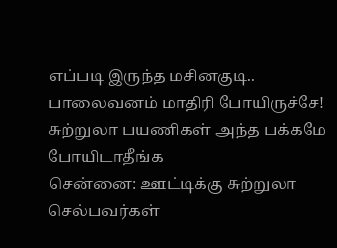எப்படி இருந்த மசினகுடி.. பாலைவனம் மாதிரி போயிருச்சே! சுற்றுலா பயணிகள் அந்த பக்கமே போயிடாதீங்க
சென்னை: ஊட்டிக்கு சுற்றுலா செல்பவர்கள்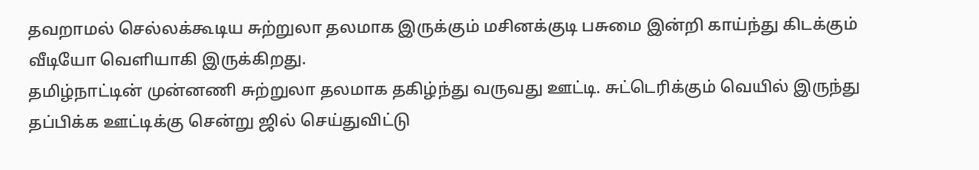தவறாமல் செல்லக்கூடிய சுற்றுலா தலமாக இருக்கும் மசினக்குடி பசுமை இன்றி காய்ந்து கிடக்கும் வீடியோ வெளியாகி இருக்கிறது.
தமிழ்நாட்டின் முன்னணி சுற்றுலா தலமாக தகிழ்ந்து வருவது ஊட்டி. சுட்டெரிக்கும் வெயில் இருந்து தப்பிக்க ஊட்டிக்கு சென்று ஜில் செய்துவிட்டு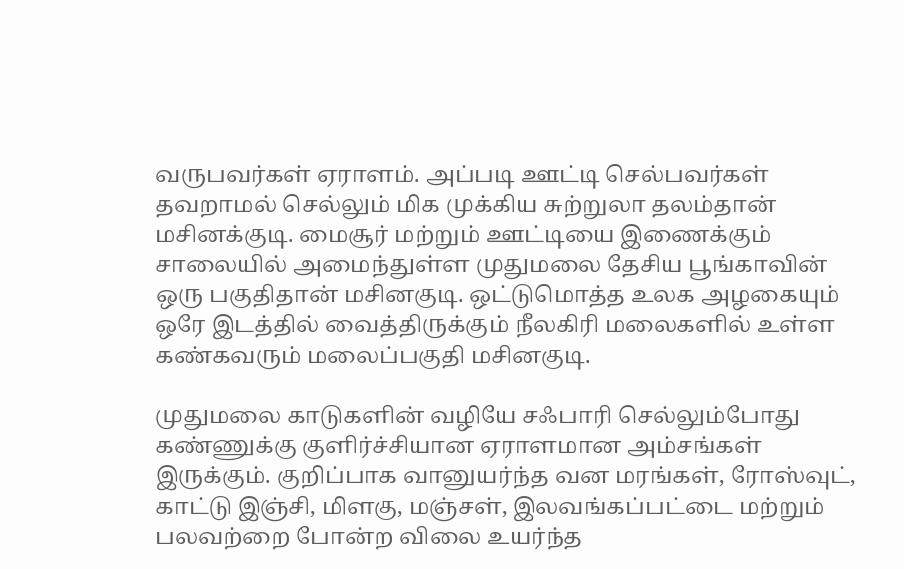வருபவர்கள் ஏராளம். அப்படி ஊட்டி செல்பவர்கள் தவறாமல் செல்லும் மிக முக்கிய சுற்றுலா தலம்தான் மசினக்குடி. மைசூர் மற்றும் ஊட்டியை இணைக்கும் சாலையில் அமைந்துள்ள முதுமலை தேசிய பூங்காவின் ஒரு பகுதிதான் மசினகுடி. ஒட்டுமொத்த உலக அழகையும் ஒரே இடத்தில் வைத்திருக்கும் நீலகிரி மலைகளில் உள்ள கண்கவரும் மலைப்பகுதி மசினகுடி.

முதுமலை காடுகளின் வழியே சஃபாரி செல்லும்போது கண்ணுக்கு குளிர்ச்சியான ஏராளமான அம்சங்கள் இருக்கும். குறிப்பாக வானுயர்ந்த வன மரங்கள், ரோஸ்வுட், காட்டு இஞ்சி, மிளகு, மஞ்சள், இலவங்கப்பட்டை மற்றும் பலவற்றை போன்ற விலை உயர்ந்த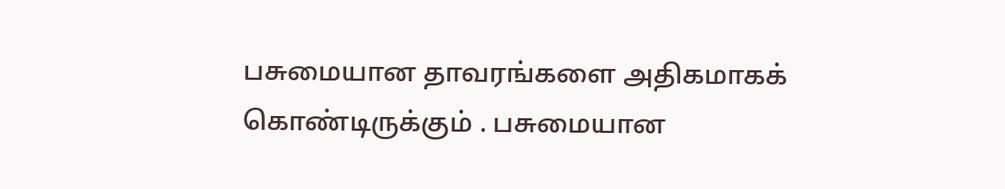பசுமையான தாவரங்களை அதிகமாகக் கொண்டிருக்கும் . பசுமையான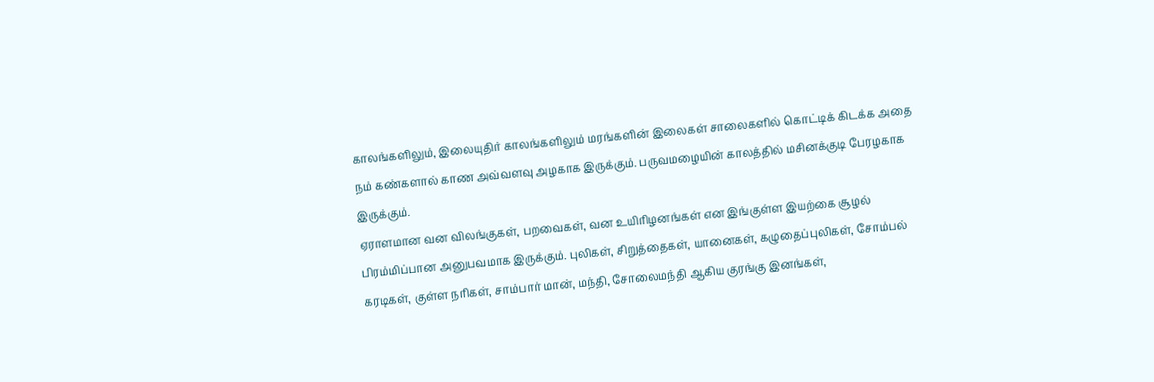காலங்களிலும், இலையுதிர் காலங்களிலும் மரங்களின் இலைகள் சாலைகளில் கொட்டிக் கிடக்க அதை நம் கண்களால் காண அவ்வளவு அழகாக இருக்கும். பருவமழையின் காலத்தில் மசினக்குடி பேரழகாக இருக்கும்.
ஏராளமான வன விலங்குகள், பறவைகள், வன உயிரிழனங்கள் என இங்குள்ள இயற்கை சூழல் பிரம்மிப்பான அனுபவமாக இருக்கும். புலிகள், சிறுத்தைகள், யானைகள், கழுதைப்புலிகள், சோம்பல் கரடிகள், குள்ள நரிகள், சாம்பார் மான், மந்தி, சோலைமந்தி ஆகிய குரங்கு இனங்கள்,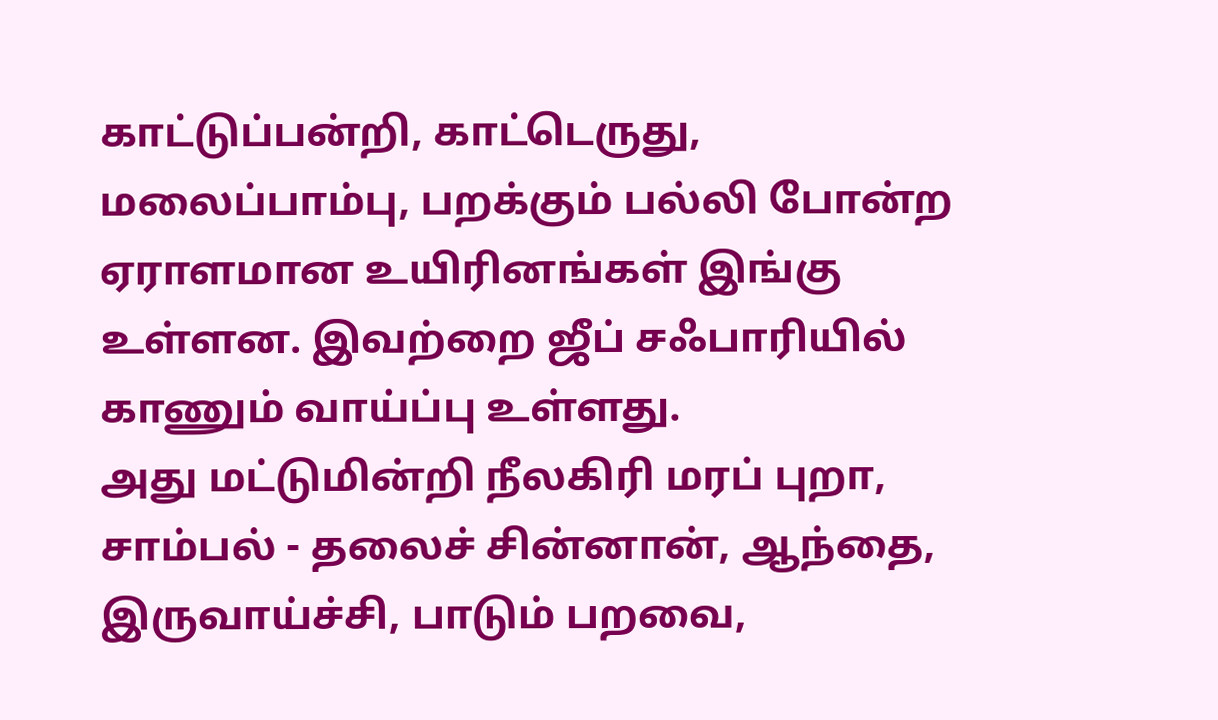காட்டுப்பன்றி, காட்டெருது, மலைப்பாம்பு, பறக்கும் பல்லி போன்ற ஏராளமான உயிரினங்கள் இங்கு உள்ளன. இவற்றை ஜீப் சஃபாரியில் காணும் வாய்ப்பு உள்ளது.
அது மட்டுமின்றி நீலகிரி மரப் புறா, சாம்பல் - தலைச் சின்னான், ஆந்தை, இருவாய்ச்சி, பாடும் பறவை,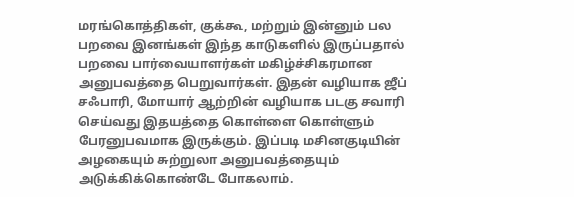மரங்கொத்திகள், குக்கூ, மற்றும் இன்னும் பல பறவை இனங்கள் இந்த காடுகளில் இருப்பதால் பறவை பார்வையாளர்கள் மகிழ்ச்சிகரமான அனுபவத்தை பெறுவார்கள். இதன் வழியாக ஜீப் சஃபாரி, மோயார் ஆற்றின் வழியாக படகு சவாரி செய்வது இதயத்தை கொள்ளை கொள்ளும் பேரனுபவமாக இருக்கும். இப்படி மசினகுடியின் அழகையும் சுற்றுலா அனுபவத்தையும் அடுக்கிக்கொண்டே போகலாம்.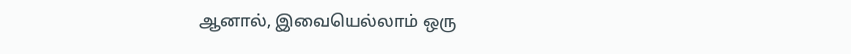ஆனால், இவையெல்லாம் ஒரு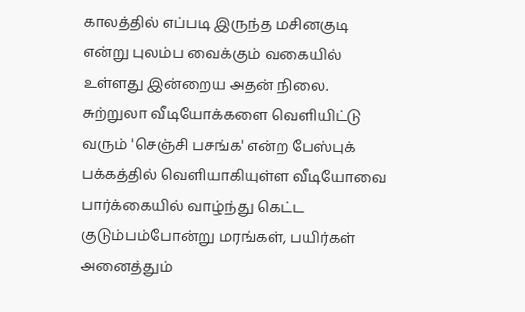காலத்தில் எப்படி இருந்த மசினகுடி என்று புலம்ப வைக்கும் வகையில் உள்ளது இன்றைய அதன் நிலை. சுற்றுலா வீடியோக்களை வெளியிட்டு வரும் 'செஞ்சி பசங்க' என்ற பேஸ்புக் பக்கத்தில் வெளியாகியுள்ள வீடியோவை பார்க்கையில் வாழ்ந்து கெட்ட குடும்பம்போன்று மரங்கள், பயிர்கள் அனைத்தும்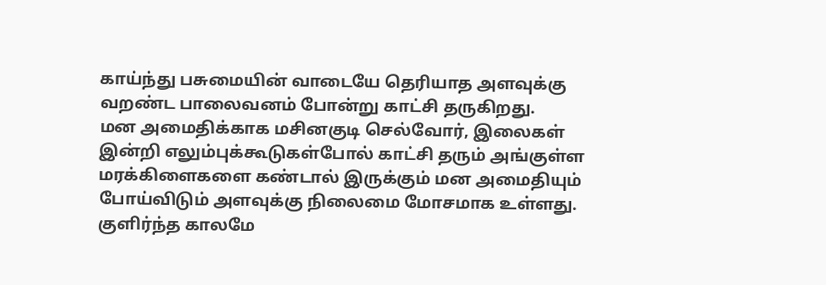காய்ந்து பசுமையின் வாடையே தெரியாத அளவுக்கு வறண்ட பாலைவனம் போன்று காட்சி தருகிறது.
மன அமைதிக்காக மசினகுடி செல்வோர், இலைகள் இன்றி எலும்புக்கூடுகள்போல் காட்சி தரும் அங்குள்ள மரக்கிளைகளை கண்டால் இருக்கும் மன அமைதியும் போய்விடும் அளவுக்கு நிலைமை மோசமாக உள்ளது. குளிர்ந்த காலமே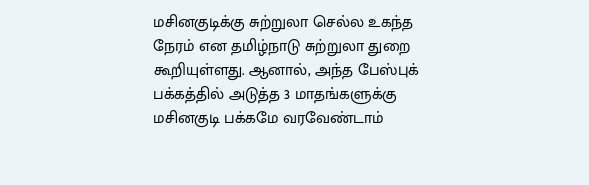மசினகுடிக்கு சுற்றுலா செல்ல உகந்த நேரம் என தமிழ்நாடு சுற்றுலா துறை கூறியுள்ளது. ஆனால், அந்த பேஸ்புக் பக்கத்தில் அடுத்த 3 மாதங்களுக்கு மசினகுடி பக்கமே வரவேண்டாம்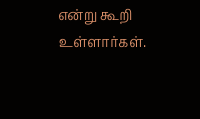என்று கூறி உள்ளார்கள்.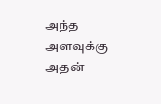அந்த அளவுக்கு அதன்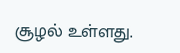சூழல் உள்ளது.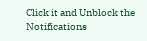Click it and Unblock the Notifications